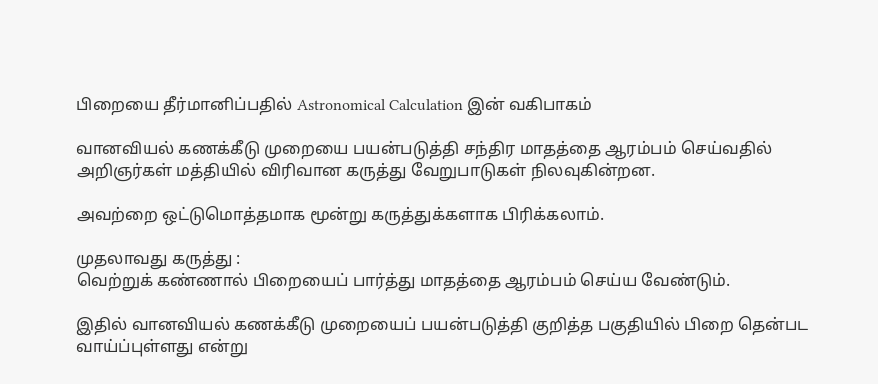பிறையை தீர்மானிப்பதில் Astronomical Calculation இன் வகிபாகம்

வானவியல் கணக்கீடு முறையை பயன்படுத்தி சந்திர மாதத்தை ஆரம்பம் செய்வதில் அறிஞர்கள் மத்தியில் விரிவான கருத்து வேறுபாடுகள் நிலவுகின்றன.

அவற்றை ஒட்டுமொத்தமாக மூன்று கருத்துக்களாக பிரிக்கலாம்.

முதலாவது கருத்து :
வெற்றுக் கண்ணால் பிறையைப் பார்த்து மாதத்தை ஆரம்பம் செய்ய வேண்டும்.

இதில் வானவியல் கணக்கீடு முறையைப் பயன்படுத்தி குறித்த பகுதியில் பிறை தென்பட வாய்ப்புள்ளது என்று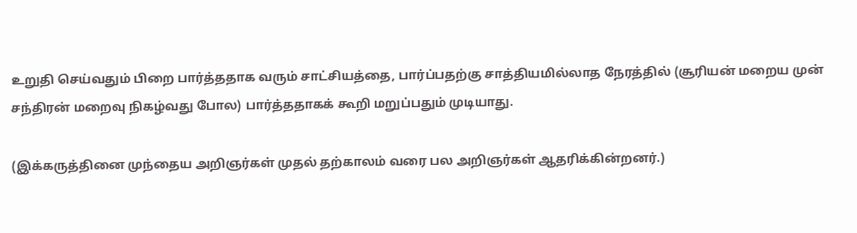உறுதி செய்வதும் பிறை பார்த்ததாக வரும் சாட்சியத்தை, பார்ப்பதற்கு சாத்தியமில்லாத நேரத்தில் (சூரியன் மறைய முன் சந்திரன் மறைவு நிகழ்வது போல) பார்த்ததாகக் கூறி மறுப்பதும் முடியாது.

(இக்கருத்தினை முந்தைய அறிஞர்கள் முதல் தற்காலம் வரை பல அறிஞர்கள் ஆதரிக்கின்றனர்.)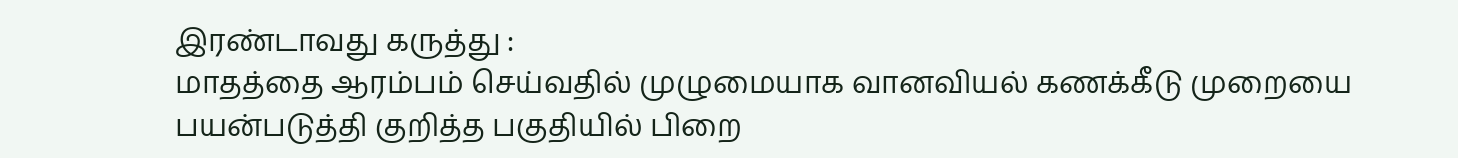இரண்டாவது கருத்து :
மாதத்தை ஆரம்பம் செய்வதில் முழுமையாக வானவியல் கணக்கீடு முறையை பயன்படுத்தி குறித்த பகுதியில் பிறை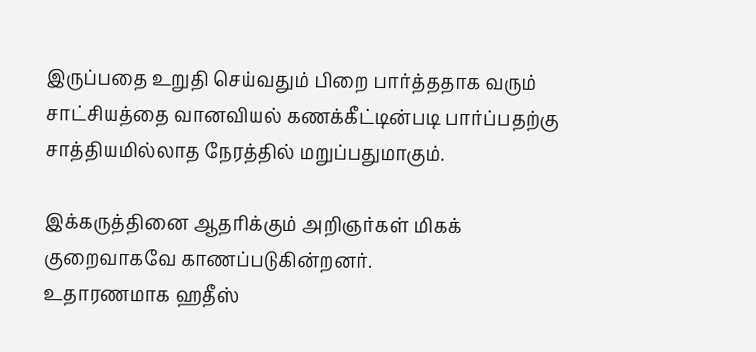இருப்பதை உறுதி செய்வதும் பிறை பார்த்ததாக வரும் சாட்சியத்தை வானவியல் கணக்கீட்டின்படி பார்ப்பதற்கு சாத்தியமில்லாத நேரத்தில் மறுப்பதுமாகும்.

இக்கருத்தினை ஆதரிக்கும் அறிஞர்கள் மிகக் குறைவாகவே காணப்படுகின்றனர்.
உதாரணமாக ஹதீஸ்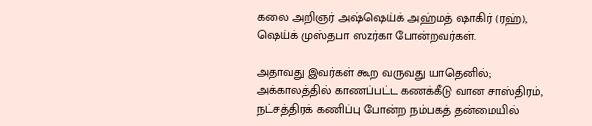கலை அறிஞர் அஷ்ஷெய்க் அஹ்மத் ஷாகிர் (ரஹ்), ஷெய்க் முஸ்தபா ஸzர்கா போன்றவர்கள்.

அதாவது இவர்கள் கூற வருவது யாதெனில்; அக்காலத்தில் காணப்பட்ட கணக்கீடு வான சாஸ்திரம், நட்சத்திரக் கணிப்பு போன்ற நம்பகத் தன்மையில்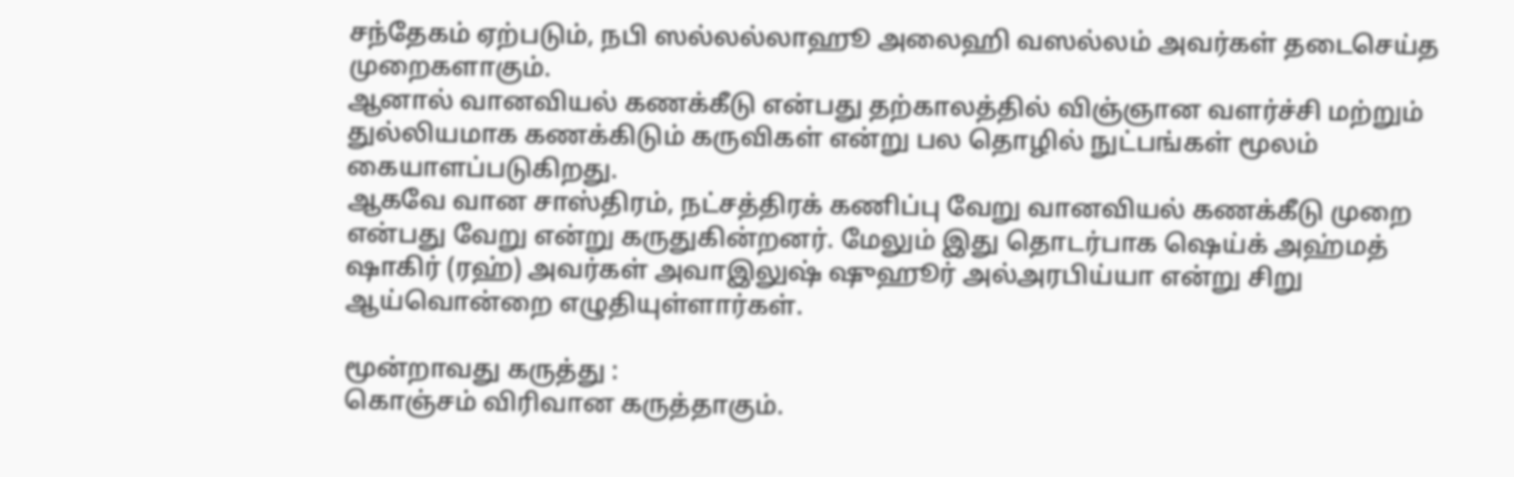சந்தேகம் ஏற்படும், நபி ஸல்லல்லாஹூ அலைஹி வஸல்லம் அவர்கள் தடைசெய்த முறைகளாகும்.
ஆனால் வானவியல் கணக்கீடு என்பது தற்காலத்தில் விஞ்ஞான வளர்ச்சி மற்றும் துல்லியமாக கணக்கிடும் கருவிகள் என்று பல தொழில் நுட்பங்கள் மூலம் கையாளப்படுகிறது.
ஆகவே வான சாஸ்திரம், நட்சத்திரக் கணிப்பு வேறு வானவியல் கணக்கீடு முறை என்பது வேறு என்று கருதுகின்றனர். மேலும் இது தொடர்பாக ஷெய்க் அஹ்மத் ஷாகிர் (ரஹ்) அவர்கள் அவாஇலுஷ் ஷுஹூர் அல்அரபிய்யா என்று சிறு ஆய்வொன்றை எழுதியுள்ளார்கள்.

மூன்றாவது கருத்து :
கொஞ்சம் விரிவான கருத்தாகும்.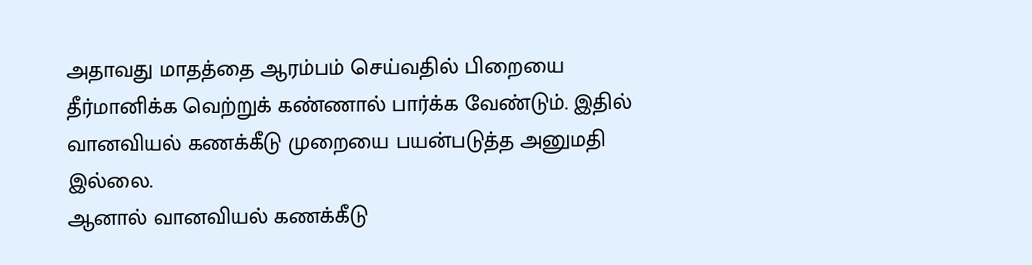அதாவது மாதத்தை ஆரம்பம் செய்வதில் பிறையை தீர்மானிக்க வெற்றுக் கண்ணால் பார்க்க வேண்டும். இதில் வானவியல் கணக்கீடு முறையை பயன்படுத்த அனுமதி இல்லை.
ஆனால் வானவியல் கணக்கீடு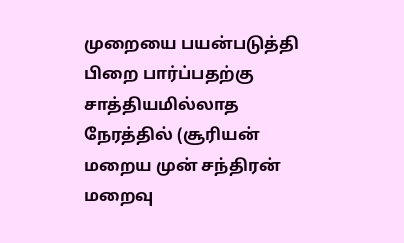முறையை பயன்படுத்தி பிறை பார்ப்பதற்கு சாத்தியமில்லாத நேரத்தில் (சூரியன் மறைய முன் சந்திரன் மறைவு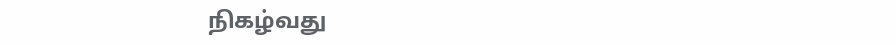நிகழ்வது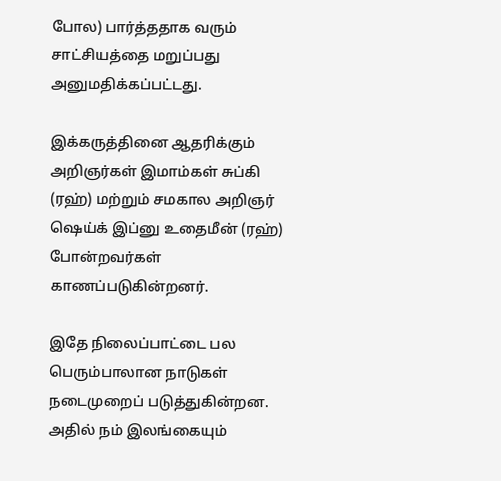போல) பார்த்ததாக வரும் சாட்சியத்தை மறுப்பது அனுமதிக்கப்பட்டது.

இக்கருத்தினை ஆதரிக்கும் அறிஞர்கள் இமாம்கள் சுப்கி (ரஹ்) மற்றும் சமகால அறிஞர் ஷெய்க் இப்னு உதைமீன் (ரஹ்) போன்றவர்கள் காணப்படுகின்றனர்.

இதே நிலைப்பாட்டை பல பெரும்பாலான நாடுகள் நடைமுறைப் படுத்துகின்றன. அதில் நம் இலங்கையும்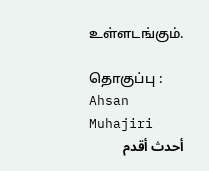உள்ளடங்கும்‌.

தொகுப்பு : Ahsan Muhajiri
أحدث أقدم